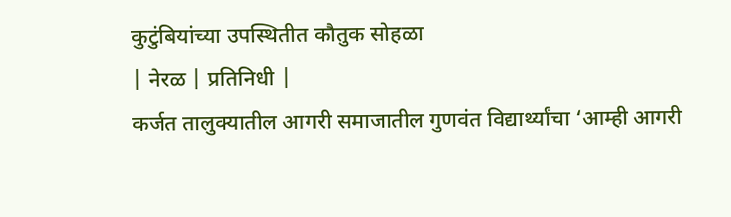कुटुंबियांच्या उपस्थितीत कौतुक सोहळा
| नेरळ | प्रतिनिधी |
कर्जत तालुक्यातील आगरी समाजातील गुणवंत विद्यार्थ्यांचा ‘आम्ही आगरी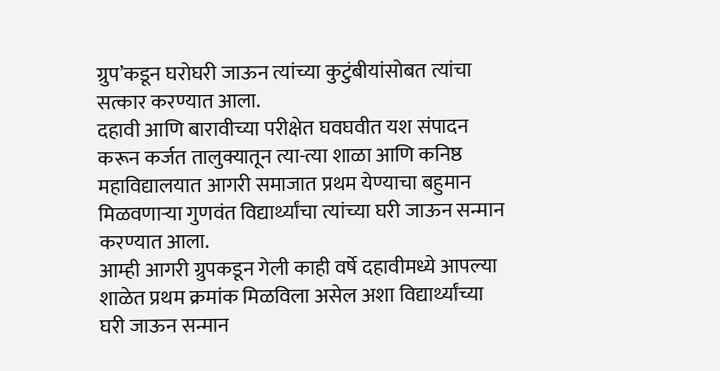ग्रुप’कडून घरोघरी जाऊन त्यांच्या कुटुंबीयांसोबत त्यांचा सत्कार करण्यात आला.
दहावी आणि बारावीच्या परीक्षेत घवघवीत यश संपादन करून कर्जत तालुक्यातून त्या-त्या शाळा आणि कनिष्ठ महाविद्यालयात आगरी समाजात प्रथम येण्याचा बहुमान मिळवणाऱ्या गुणवंत विद्यार्थ्यांचा त्यांच्या घरी जाऊन सन्मान करण्यात आला.
आम्ही आगरी ग्रुपकडून गेली काही वर्षे दहावीमध्ये आपल्या शाळेत प्रथम क्रमांक मिळविला असेल अशा विद्यार्थ्यांच्या घरी जाऊन सन्मान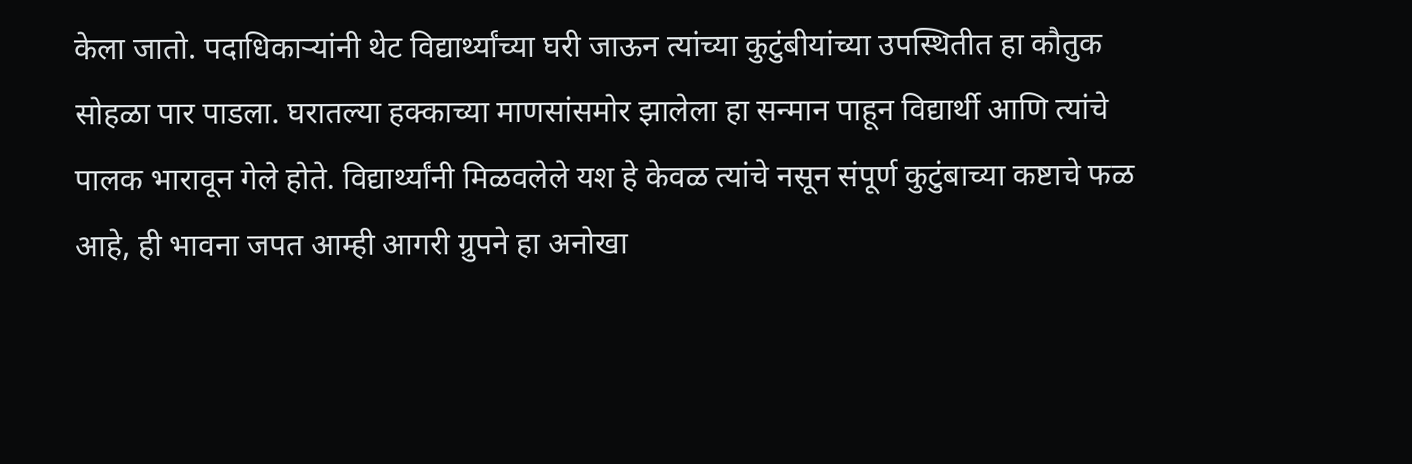केला जातो. पदाधिकाऱ्यांनी थेट विद्यार्थ्यांच्या घरी जाऊन त्यांच्या कुटुंबीयांच्या उपस्थितीत हा कौतुक सोहळा पार पाडला. घरातल्या हक्काच्या माणसांसमोर झालेला हा सन्मान पाहून विद्यार्थी आणि त्यांचे पालक भारावून गेले होते. विद्यार्थ्यांनी मिळवलेले यश हे केवळ त्यांचे नसून संपूर्ण कुटुंबाच्या कष्टाचे फळ आहे, ही भावना जपत आम्ही आगरी ग्रुपने हा अनोखा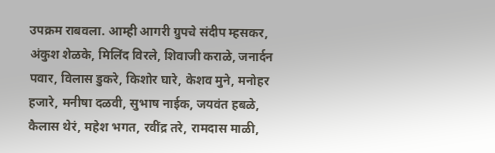उपक्रम राबवला. आम्ही आगरी ग्रुपचे संदीप म्हसकर, अंकुश शेळके, मिलिंद विरले, शिवाजी कराळे, जनार्दन पवार, विलास डुकरे, किशोर घारे, केशव मुने, मनोहर हजारे, मनीषा दळवी, सुभाष नाईक, जयवंत हबळे, कैलास थेरं, महेश भगत, रवींद्र तरे, रामदास माळी,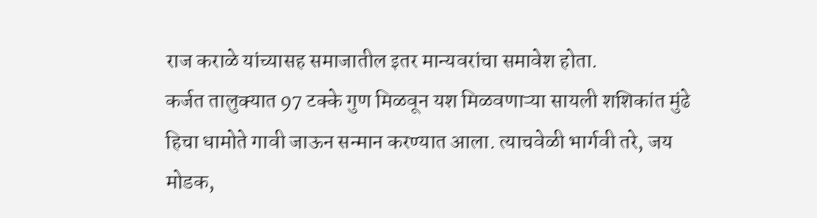राज कराळे यांच्यासह समाजातील इतर मान्यवरांचा समावेश होता.
कर्जत तालुक्यात 97 टक्के गुण मिळवून यश मिळवणाऱ्या सायली शशिकांत मुंढे हिचा धामोते गावी जाऊन सन्मान करण्यात आला. त्याचवेळी भार्गवी तरे, जय मोडक,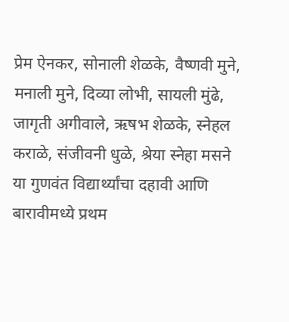प्रेम ऐनकर, सोनाली शेळके, वैष्णवी मुने, मनाली मुने, दिव्या लोभी, सायली मुंढे, जागृती अगीवाले, ऋषभ शेळके, स्नेहल कराळे, संजीवनी धुळे, श्रेया स्नेहा मसने या गुणवंत विद्यार्थ्यांचा दहावी आणि बारावीमध्ये प्रथम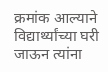क्रमांक आल्याने विद्यार्थ्यांच्या घरी जाऊन त्यांना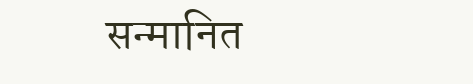सन्मानित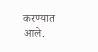करण्यात आले.